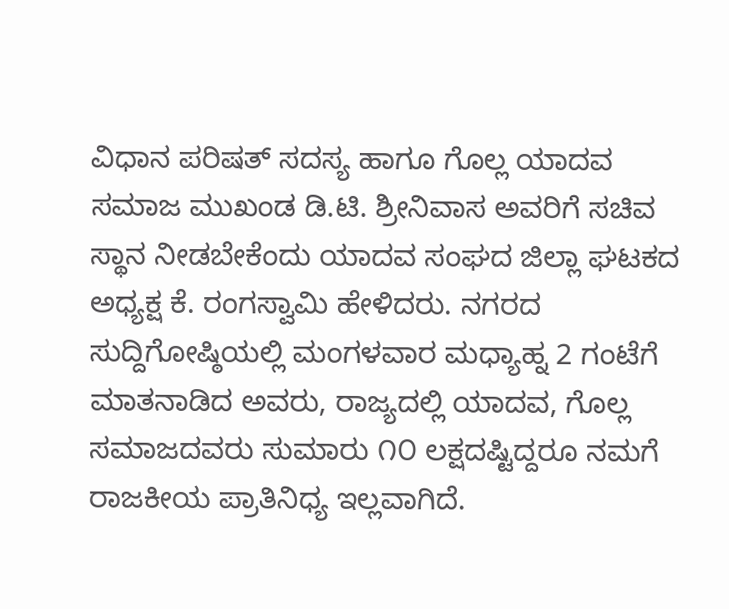ವಿಧಾನ ಪರಿಷತ್ ಸದಸ್ಯ ಹಾಗೂ ಗೊಲ್ಲ ಯಾದವ ಸಮಾಜ ಮುಖಂಡ ಡಿ.ಟಿ. ಶ್ರೀನಿವಾಸ ಅವರಿಗೆ ಸಚಿವ ಸ್ಥಾನ ನೀಡಬೇಕೆಂದು ಯಾದವ ಸಂಘದ ಜಿಲ್ಲಾ ಘಟಕದ ಅಧ್ಯಕ್ಷ ಕೆ. ರಂಗಸ್ವಾಮಿ ಹೇಳಿದರು. ನಗರದ ಸುದ್ದಿಗೋಷ್ಠಿಯಲ್ಲಿ ಮಂಗಳವಾರ ಮಧ್ಯಾಹ್ನ 2 ಗಂಟೆಗೆ ಮಾತನಾಡಿದ ಅವರು, ರಾಜ್ಯದಲ್ಲಿ ಯಾದವ, ಗೊಲ್ಲ ಸಮಾಜದವರು ಸುಮಾರು ೧೦ ಲಕ್ಷದಷ್ಟಿದ್ದರೂ ನಮಗೆ ರಾಜಕೀಯ ಪ್ರಾತಿನಿಧ್ಯ ಇಲ್ಲವಾಗಿದೆ.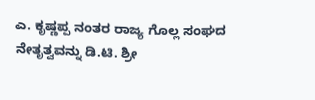ಎ. ಕೃಷ್ಣಪ್ಪ ನಂತರ ರಾಜ್ಯ ಗೊಲ್ಲ ಸಂಘದ ನೇತೃತ್ವವನ್ನು ಡಿ.ಟಿ. ಶ್ರೀ